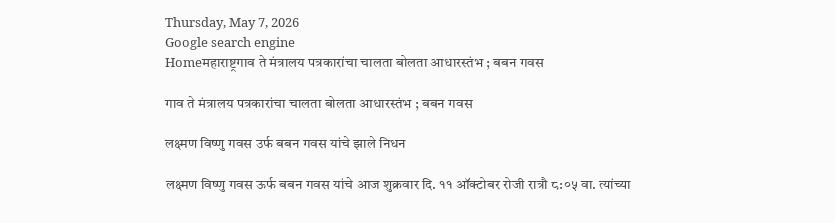Thursday, May 7, 2026
Google search engine
Homeमहाराष्ट्रगाव ते मंत्रालय पत्रकारांचा चालता बोलता आधारस्तंभ ; बबन गवस

गाव ते मंत्रालय पत्रकारांचा चालता बोलता आधारस्तंभ ; बबन गवस

लक्ष्मण विष्णु गवस उर्फ बबन गवस यांचे झाले निधन

लक्ष्मण विष्णु गवस ऊर्फ बबन गवस यांचे आज शुक्रवार दि. ११ ऑक्टोबर रोजी रात्रौ ८:०५ वा. त्यांच्या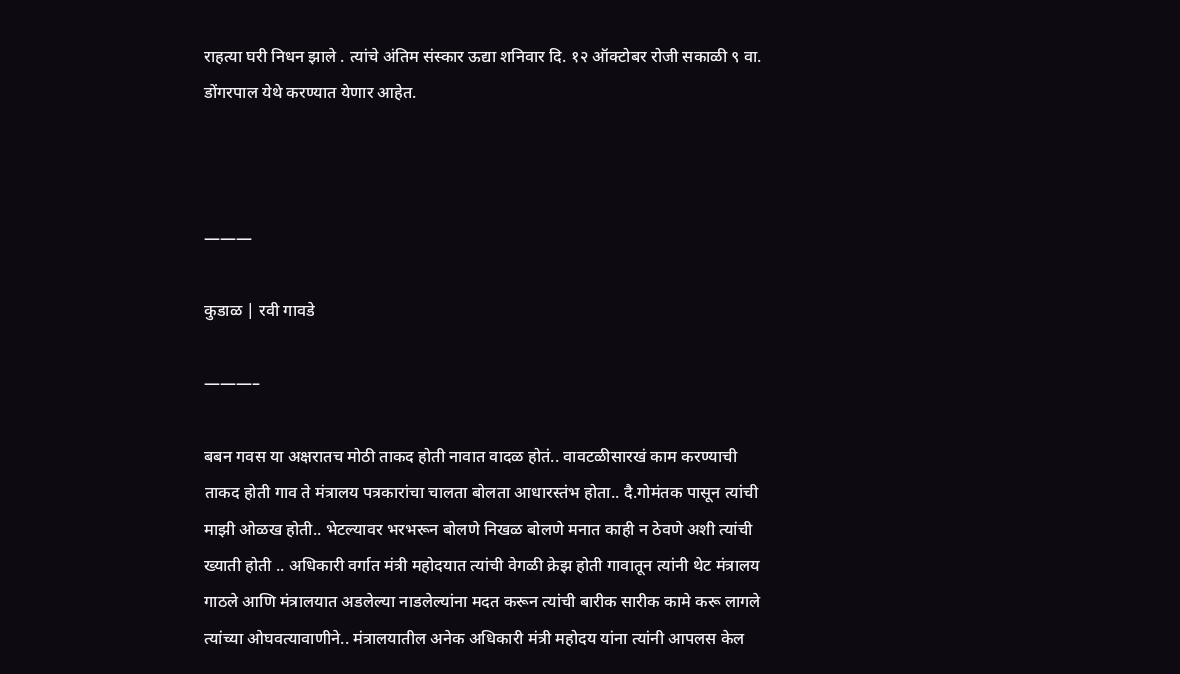राहत्या घरी निधन झाले . त्यांचे अंतिम संस्कार ऊद्या शनिवार दि. १२ ऑक्टोबर रोजी सकाळी ९ वा. डोंगरपाल येथे करण्यात येणार आहेत.



———

कुडाळ | रवी गावडे

———–

बबन गवस या अक्षरातच मोठी ताकद होती नावात वादळ होतं.. वावटळीसारखं काम करण्याची ताकद होती गाव ते मंत्रालय पत्रकारांचा चालता बोलता आधारस्तंभ होता.. दै.गोमंतक पासून त्यांची माझी ओळख होती.. भेटल्यावर भरभरून बोलणे निखळ बोलणे मनात काही न ठेवणे अशी त्यांची ख्याती होती .. अधिकारी वर्गात मंत्री महोदयात त्यांची वेगळी क्रेझ होती गावातून त्यांनी थेट मंत्रालय गाठले आणि मंत्रालयात अडलेल्या नाडलेल्यांना मदत करून त्यांची बारीक सारीक कामे करू लागले त्यांच्या ओघवत्यावाणीने.. मंत्रालयातील अनेक अधिकारी मंत्री महोदय यांना त्यांनी आपलस केल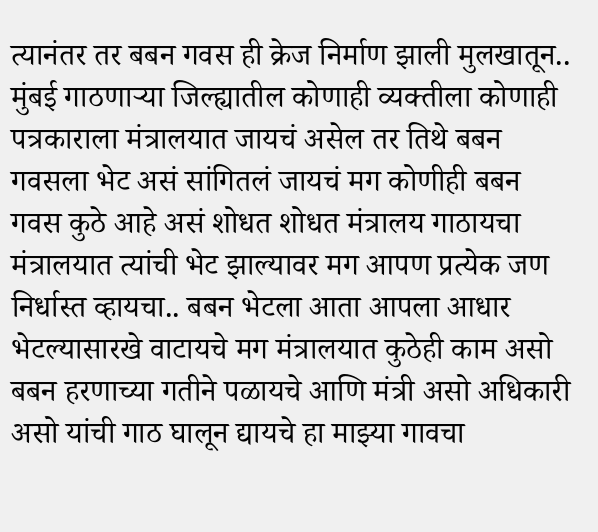त्यानंतर तर बबन गवस ही क्रेज निर्माण झाली मुलखातून.. मुंबई गाठणाऱ्या जिल्ह्यातील कोणाही व्यक्तीला कोणाही पत्रकाराला मंत्रालयात जायचं असेल तर तिथे बबन गवसला भेट असं सांगितलं जायचं मग कोणीही बबन गवस कुठे आहे असं शोधत शोधत मंत्रालय गाठायचा मंत्रालयात त्यांची भेट झाल्यावर मग आपण प्रत्येक जण निर्धास्त व्हायचा.. बबन भेटला आता आपला आधार भेटल्यासारखे वाटायचे मग मंत्रालयात कुठेही काम असो बबन हरणाच्या गतीने पळायचे आणि मंत्री असो अधिकारी असो यांची गाठ घालून द्यायचे हा माझ्या गावचा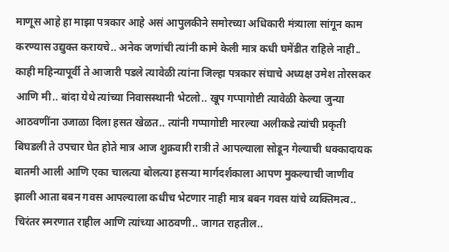माणूस आहे हा माझा पत्रकार आहे असं आपुलकीने समोरच्या अधिकारी मंत्र्याला सांगून काम करण्यास उद्युक्त करायचे.. अनेक जणांची त्यांनी कामे केली मात्र कधी घमेंडीत राहिले नाही.. काही महिन्यापूर्वी ते आजारी पडले त्यावेळी त्यांना जिल्हा पत्रकार संघाचे अध्यक्ष उमेश तोरसकर आणि मी.. बांदा येथे त्यांच्या निवासस्थानी भेटलो.. खूप गप्पागोष्टी त्यावेळी केल्या जुन्या आठवणींना उजाळा दिला हसत खेळत.. त्यांनी गप्पागोष्टी मारल्या अलीकडे त्यांची प्रकृती बिघडली ते उपचार घेत होते मात्र आज शुक्रवारी रात्री ते आपल्याला सोडून गेल्याची धक्कादायक बातमी आली आणि एका चालत्या बोलत्या हसऱ्या मार्गदर्शकाला आपण मुकल्याची जाणीव झाली आता बबन गवस आपल्याला कधीच भेटणार नाही मात्र बबन गवस यांचे व्यक्तिमत्व.. चिरंतर स्मरणात राहील आणि त्यांच्या आठवणी.. जागत राहतील..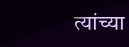त्यांच्या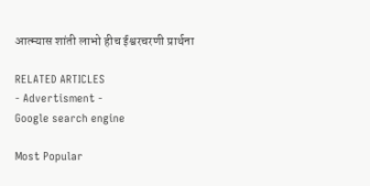आत्म्यास शांती लाभो हीच ईश्वरचरणी प्रार्थना

RELATED ARTICLES
- Advertisment -
Google search engine

Most Popular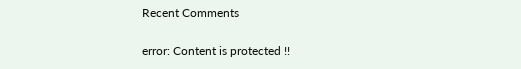Recent Comments

error: Content is protected !!